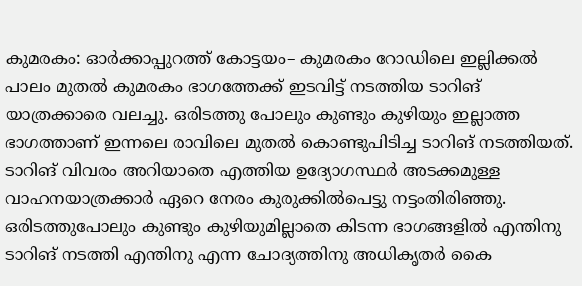കുമരകം: ഓർക്കാപ്പുറത്ത് കോട്ടയം– കുമരകം റോഡിലെ ഇല്ലിക്കൽ പാലം മുതൽ കുമരകം ഭാഗത്തേക്ക് ഇടവിട്ട് നടത്തിയ ടാറിങ് യാത്രക്കാരെ വലച്ചു. ഒരിടത്തു പോലും കുണ്ടും കുഴിയും ഇല്ലാത്ത ഭാഗത്താണ് ഇന്നലെ രാവിലെ മുതൽ കൊണ്ടുപിടിച്ച ടാറിങ് നടത്തിയത്. ടാറിങ് വിവരം അറിയാതെ എത്തിയ ഉദ്യോഗസ്ഥർ അടക്കമുള്ള വാഹനയാത്രക്കാർ ഏറെ നേരം കുരുക്കിൽപെട്ടു നട്ടംതിരിഞ്ഞു. ഒരിടത്തുപോലും കുണ്ടും കുഴിയുമില്ലാതെ കിടന്ന ഭാഗങ്ങളിൽ എന്തിനു ടാറിങ് നടത്തി എന്തിനു എന്ന ചോദ്യത്തിനു അധികൃതർ കൈ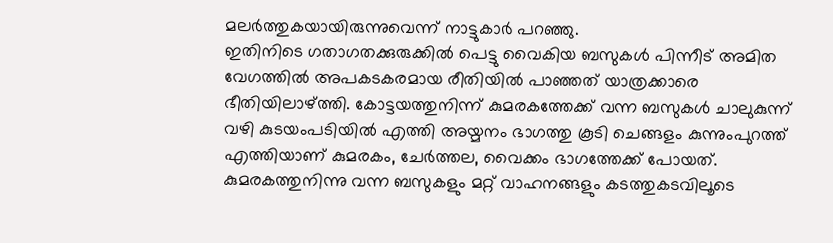മലർത്തുകയായിരുന്നുവെന്ന് നാട്ടുകാർ പറഞ്ഞു.
ഇതിനിടെ ഗതാഗതക്കുരുക്കിൽ പെട്ടു വൈകിയ ബസുകൾ പിന്നീട് അമിത വേഗത്തിൽ അപകടകരമായ രീതിയിൽ പാഞ്ഞത് യാത്രക്കാരെ ഭീതിയിലാഴ്ത്തി. കോട്ടയത്തുനിന്ന് കുമരകത്തേക്ക് വന്ന ബസുകൾ ചാലുകുന്ന് വഴി കുടയംപടിയിൽ എത്തി അയ്മനം ഭാഗത്തു കൂടി ചെങ്ങളം കുന്നുംപുറത്ത് എത്തിയാണ് കുമരകം, ചേർത്തല, വൈക്കം ഭാഗത്തേക്ക് പോയത്. കുമരകത്തുനിന്നു വന്ന ബസുകളും മറ്റ് വാഹനങ്ങളും കടത്തുകടവിലൂടെ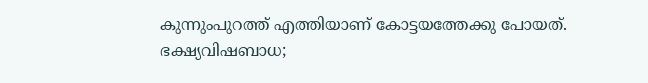കുന്നുംപുറത്ത് എത്തിയാണ് കോട്ടയത്തേക്കു പോയത്.
ഭക്ഷ്യവിഷബാധ;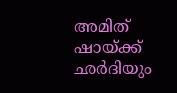അമിത് ഷായ്ക്ക് ഛർദിയും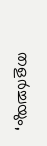തളർച്ചയും,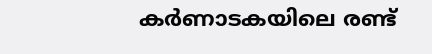കർണാടകയിലെ രണ്ട്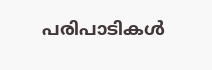പരിപാടികൾ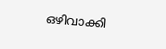ഒഴിവാക്കി